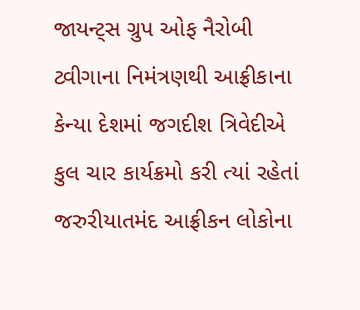જાયન્ટ્સ ગ્રુપ ઓફ નૈરોબી ટ્વીગાના નિમંત્રણથી આફ્રીકાના કેન્યા દેશમાં જગદીશ ત્રિવેદીએ કુલ ચાર કાર્યક્રમો કરી ત્યાં રહેતાં જરુરીયાતમંદ આફ્રીકન લોકોના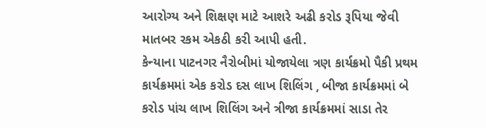આરોગ્ય અને શિક્ષણ માટે આશરે અઢી કરોડ રૂપિયા જેવી માતબર રકમ એકઠી કરી આપી હતી.
કેન્યાના પાટનગર નૈરોબીમાં યોજાયેલા ત્રણ કાર્યક્રમો પૈકી પ્રથમ કાર્યક્રમમાં એક કરોડ દસ લાખ શિલિંગ , બીજા કાર્યક્રમમાં બે કરોડ પાંચ લાખ શિલિંગ અને ત્રીજા કાર્યક્રમમાં સાડા તેર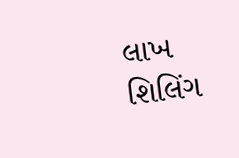લાખ શિલિંગ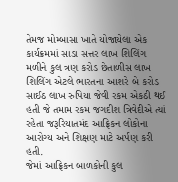તેમજ મોમ્બાસા ખાતે યોજાયેલા એક કાર્યક્રમમાં સાડા સત્તર લાખ શિલિંગ મળીને કુલ ત્રણ કરોડ છેતાળીસ લાખ શિલિંગ એટલે ભારતના આશરે બે કરોડ સાઈઠ લાખ રુપિયા જેવી રકમ એકઠી થઈ હતી જે તમામ રકમ જગદીશ ત્રિવેદીએ ત્યાં રહેતા જરૂરિયાતમંદ આફ્રિકન લોકોના આરોગ્ય અને શિક્ષણ માટે અર્પણ કરી હતી.
જેમાં આફ્રિકન બાળકોની કુલ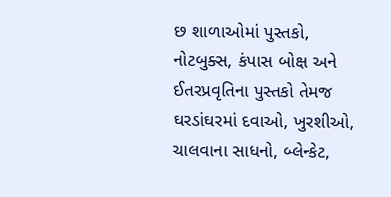છ શાળાઓમાં પુસ્તકો, નોટબુક્સ, કંપાસ બોક્ષ અને ઈતરપ્રવૃતિના પુસ્તકો તેમજ ઘરડાંઘરમાં દવાઓ, ખુરશીઓ, ચાલવાના સાધનો, બ્લેન્કેટ,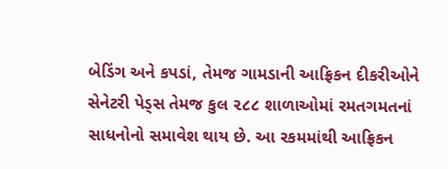બેડિંગ અને કપડાં, તેમજ ગામડાની આફ્રિકન દીકરીઓને સેનેટરી પેડ્સ તેમજ કુલ ૨૮૮ શાળાઓમાં રમતગમતનાં સાધનોનો સમાવેશ થાય છે. આ રકમમાંથી આફ્રિકન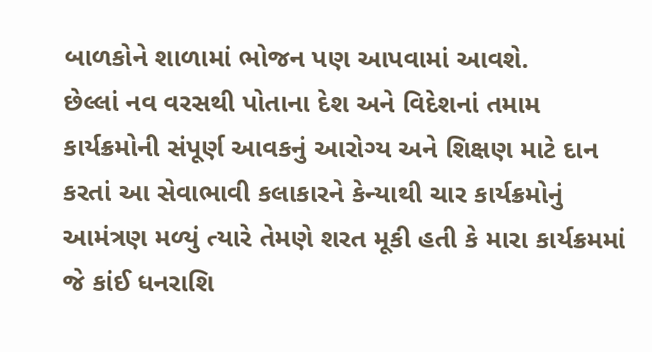બાળકોને શાળામાં ભોજન પણ આપવામાં આવશે.
છેલ્લાં નવ વરસથી પોતાના દેશ અને વિદેશનાં તમામ કાર્યક્રમોની સંપૂર્ણ આવકનું આરોગ્ય અને શિક્ષણ માટે દાન કરતાં આ સેવાભાવી કલાકારને કેન્યાથી ચાર કાર્યક્રમોનું આમંત્રણ મળ્યું ત્યારે તેમણે શરત મૂકી હતી કે મારા કાર્યક્રમમાં જે કાંઈ ધનરાશિ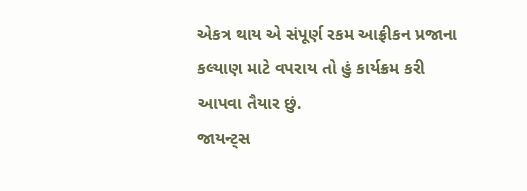એકત્ર થાય એ સંપૂર્ણ રકમ આફ્રીકન પ્રજાના કલ્યાણ માટે વપરાય તો હું કાર્યક્રમ કરી આપવા તૈયાર છું.
જાયન્ટ્સ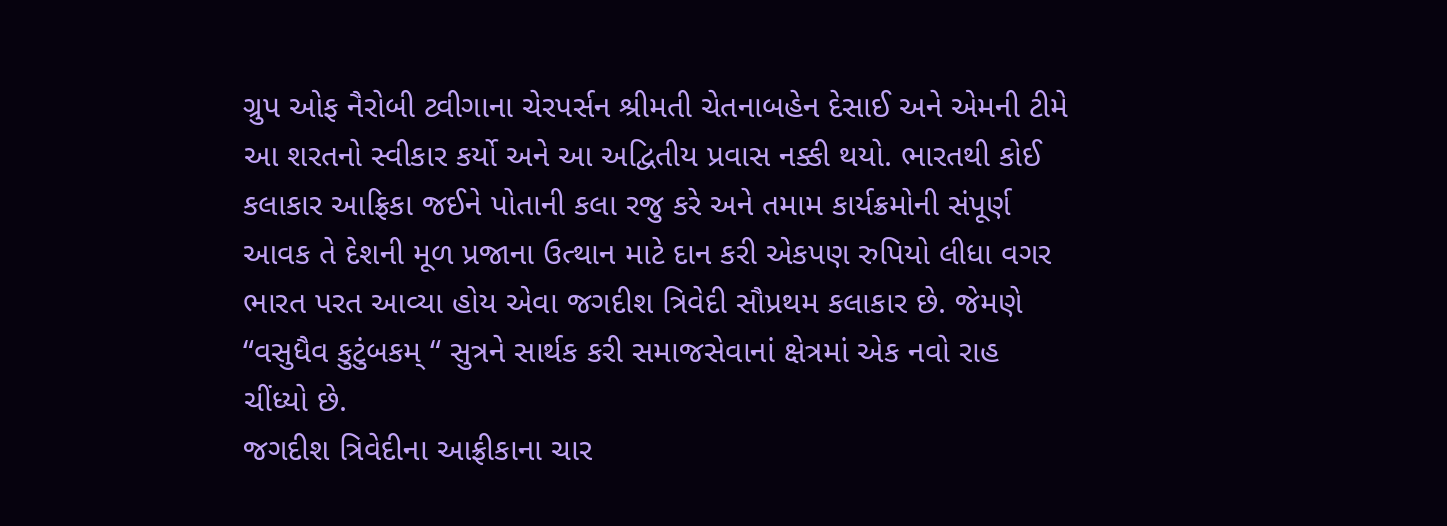ગ્રુપ ઓફ નૈરોબી ટ્વીગાના ચેરપર્સન શ્રીમતી ચેતનાબહેન દેસાઈ અને એમની ટીમે આ શરતનો સ્વીકાર કર્યો અને આ અદ્વિતીય પ્રવાસ નક્કી થયો. ભારતથી કોઈ કલાકાર આફ્રિકા જઈને પોતાની કલા રજુ કરે અને તમામ કાર્યક્રમોની સંપૂર્ણ આવક તે દેશની મૂળ પ્રજાના ઉત્થાન માટે દાન કરી એકપણ રુપિયો લીધા વગર ભારત પરત આવ્યા હોય એવા જગદીશ ત્રિવેદી સૌપ્રથમ કલાકાર છે. જેમણે “વસુધૈવ કુટુંબકમ્ “ સુત્રને સાર્થક કરી સમાજસેવાનાં ક્ષેત્રમાં એક નવો રાહ ચીંધ્યો છે.
જગદીશ ત્રિવેદીના આફ્રીકાના ચાર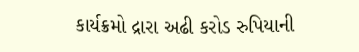કાર્યક્રમો દ્રારા અઢી કરોડ રુપિયાની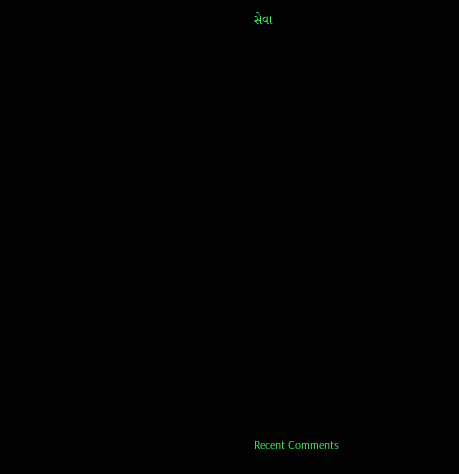સેવા


















Recent Comments